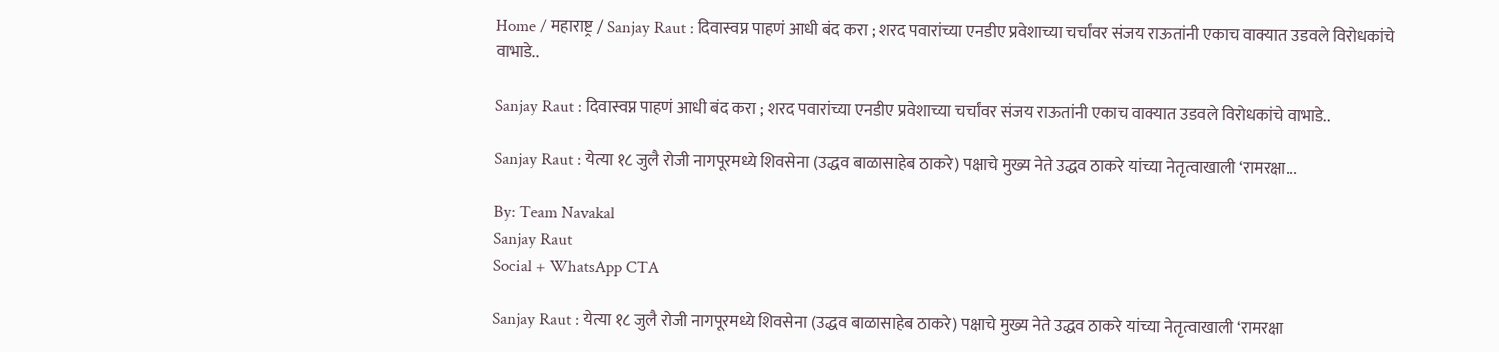Home / महाराष्ट्र / Sanjay Raut : दिवास्वप्न पाहणं आधी बंद करा ; शरद पवारांच्या एनडीए प्रवेशाच्या चर्चांवर संजय राऊतांनी एकाच वाक्यात उडवले विरोधकांचे वाभाडे..

Sanjay Raut : दिवास्वप्न पाहणं आधी बंद करा ; शरद पवारांच्या एनडीए प्रवेशाच्या चर्चांवर संजय राऊतांनी एकाच वाक्यात उडवले विरोधकांचे वाभाडे..

Sanjay Raut : येत्या १८ जुलै रोजी नागपूरमध्ये शिवसेना (उद्धव बाळासाहेब ठाकरे) पक्षाचे मुख्य नेते उद्धव ठाकरे यांच्या नेतृत्वाखाली ‘रामरक्षा...

By: Team Navakal
Sanjay Raut
Social + WhatsApp CTA

Sanjay Raut : येत्या १८ जुलै रोजी नागपूरमध्ये शिवसेना (उद्धव बाळासाहेब ठाकरे) पक्षाचे मुख्य नेते उद्धव ठाकरे यांच्या नेतृत्वाखाली ‘रामरक्षा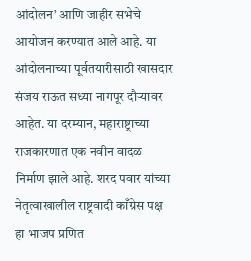आंदोलन’ आणि जाहीर सभेचे आयोजन करण्यात आले आहे. या आंदोलनाच्या पूर्वतयारीसाठी खासदार संजय राऊत सध्या नागपूर दौऱ्यावर आहेत. या दरम्यान, महाराष्ट्राच्या राजकारणात एक नवीन वादळ निर्माण झाले आहे. शरद पवार यांच्या नेतृत्वाखालील राष्ट्रवादी काँग्रेस पक्ष हा भाजप प्रणित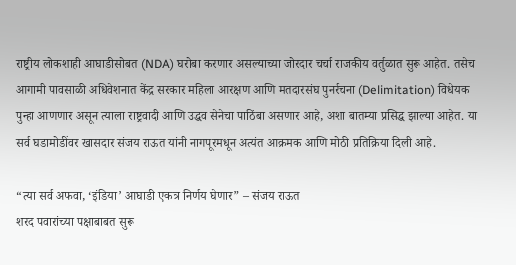राष्ट्रीय लोकशाही आघाडीसोबत (NDA) घरोबा करणार असल्याच्या जोरदार चर्चा राजकीय वर्तुळात सुरू आहेत. तसेच आगामी पावसाळी अधिवेशनात केंद्र सरकार महिला आरक्षण आणि मतदारसंघ पुनर्रचना (Delimitation) विधेयक पुन्हा आणणार असून त्याला राष्ट्रवादी आणि उद्धव सेनेचा पाठिंबा असणार आहे, अशा बातम्या प्रसिद्ध झाल्या आहेत. या सर्व घडामोडींवर खासदार संजय राऊत यांनी नागपूरमधून अत्यंत आक्रमक आणि मोठी प्रतिक्रिया दिली आहे.

“त्या सर्व अफवा, ‘इंडिया’ आघाडी एकत्र निर्णय घेणार” – संजय राऊत
शरद पवारांच्या पक्षाबाबत सुरू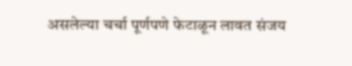असलेल्या चर्चा पूर्णपणे फेटाळून लावत संजय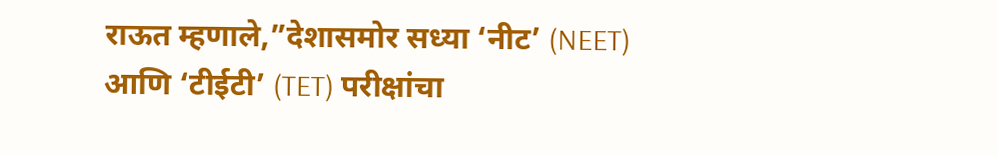राऊत म्हणाले,”देशासमोर सध्या ‘नीट’ (NEET) आणि ‘टीईटी’ (TET) परीक्षांचा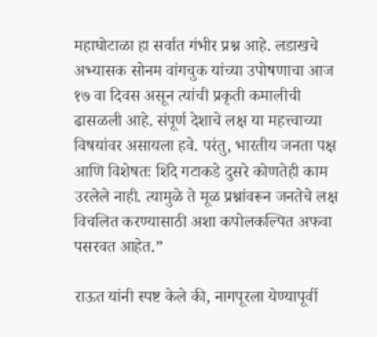महाघोटाळा हा सर्वात गंभीर प्रश्न आहे. लडाखचे अभ्यासक सोनम वांगचुक यांच्या उपोषणाचा आज १७ वा दिवस असून त्यांची प्रकृती कमालीची ढासळली आहे. संपूर्ण देशाचे लक्ष या महत्त्वाच्या विषयांवर असायला हवे. परंतु, भारतीय जनता पक्ष आणि विशेषतः शिंदे गटाकडे दुसरे कोणतेही काम उरलेले नाही. त्यामुळे ते मूळ प्रश्नांवरून जनतेचे लक्ष विचलित करण्यासाठी अशा कपोलकल्पित अफवा पसरवत आहेत.”

राऊत यांनी स्पष्ट केले की, नागपूरला येण्यापूर्वी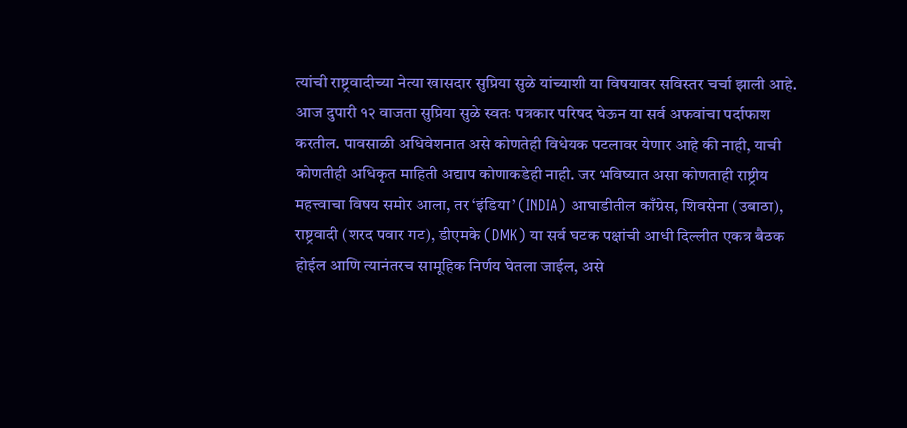त्यांची राष्ट्रवादीच्या नेत्या खासदार सुप्रिया सुळे यांच्याशी या विषयावर सविस्तर चर्चा झाली आहे. आज दुपारी १२ वाजता सुप्रिया सुळे स्वतः पत्रकार परिषद घेऊन या सर्व अफवांचा पर्दाफाश करतील. पावसाळी अधिवेशनात असे कोणतेही विधेयक पटलावर येणार आहे की नाही, याची कोणतीही अधिकृत माहिती अद्याप कोणाकडेही नाही. जर भविष्यात असा कोणताही राष्ट्रीय महत्त्वाचा विषय समोर आला, तर ‘इंडिया’ (INDIA) आघाडीतील काँग्रेस, शिवसेना (उबाठा), राष्ट्रवादी (शरद पवार गट), डीएमके (DMK) या सर्व घटक पक्षांची आधी दिल्लीत एकत्र बैठक होईल आणि त्यानंतरच सामूहिक निर्णय घेतला जाईल, असे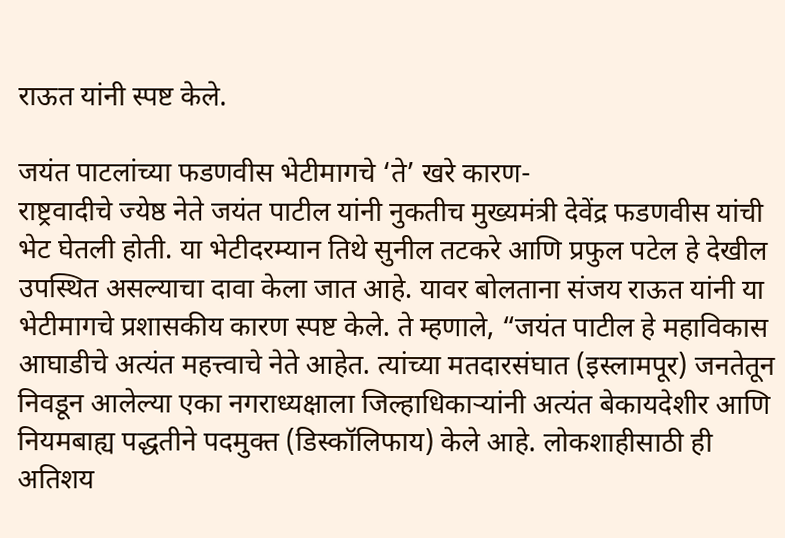राऊत यांनी स्पष्ट केले.

जयंत पाटलांच्या फडणवीस भेटीमागचे ‘ते’ खरे कारण-
राष्ट्रवादीचे ज्येष्ठ नेते जयंत पाटील यांनी नुकतीच मुख्यमंत्री देवेंद्र फडणवीस यांची भेट घेतली होती. या भेटीदरम्यान तिथे सुनील तटकरे आणि प्रफुल पटेल हे देखील उपस्थित असल्याचा दावा केला जात आहे. यावर बोलताना संजय राऊत यांनी या भेटीमागचे प्रशासकीय कारण स्पष्ट केले. ते म्हणाले, “जयंत पाटील हे महाविकास आघाडीचे अत्यंत महत्त्वाचे नेते आहेत. त्यांच्या मतदारसंघात (इस्लामपूर) जनतेतून निवडून आलेल्या एका नगराध्यक्षाला जिल्हाधिकार्‍यांनी अत्यंत बेकायदेशीर आणि नियमबाह्य पद्धतीने पदमुक्त (डिस्कॉलिफाय) केले आहे. लोकशाहीसाठी ही अतिशय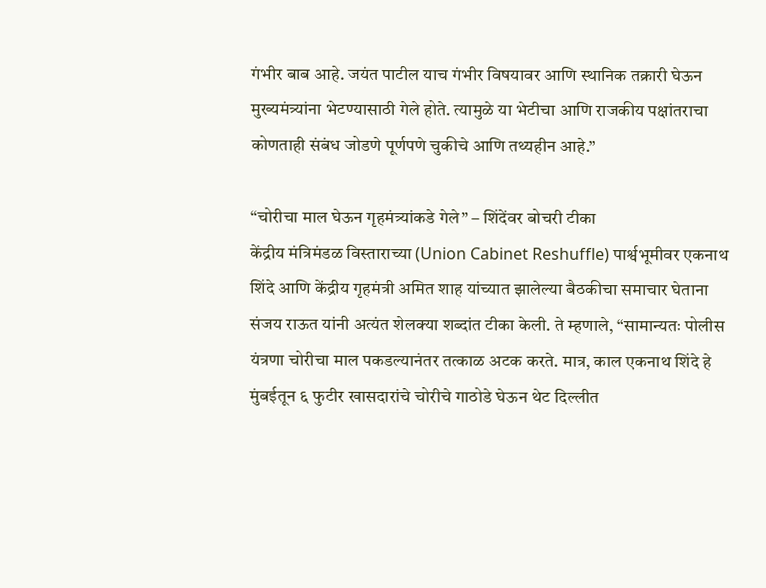गंभीर बाब आहे. जयंत पाटील याच गंभीर विषयावर आणि स्थानिक तक्रारी घेऊन मुख्यमंत्र्यांना भेटण्यासाठी गेले होते. त्यामुळे या भेटीचा आणि राजकीय पक्षांतराचा कोणताही संबंध जोडणे पूर्णपणे चुकीचे आणि तथ्यहीन आहे.”

“चोरीचा माल घेऊन गृहमंत्र्यांकडे गेले” – शिंदेंवर बोचरी टीका
केंद्रीय मंत्रिमंडळ विस्ताराच्या (Union Cabinet Reshuffle) पार्श्वभूमीवर एकनाथ शिंदे आणि केंद्रीय गृहमंत्री अमित शाह यांच्यात झालेल्या बैठकीचा समाचार घेताना संजय राऊत यांनी अत्यंत शेलक्या शब्दांत टीका केली. ते म्हणाले, “सामान्यतः पोलीस यंत्रणा चोरीचा माल पकडल्यानंतर तत्काळ अटक करते. मात्र, काल एकनाथ शिंदे हे मुंबईतून ६ फुटीर खासदारांचे चोरीचे गाठोडे घेऊन थेट दिल्लीत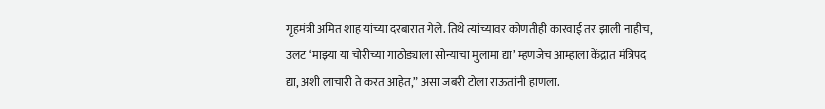गृहमंत्री अमित शाह यांच्या दरबारात गेले. तिथे त्यांच्यावर कोणतीही कारवाई तर झाली नाहीच, उलट ‘माझ्या या चोरीच्या गाठोड्याला सोन्याचा मुलामा द्या’ म्हणजेच आम्हाला केंद्रात मंत्रिपद द्या, अशी लाचारी ते करत आहेत,” असा जबरी टोला राऊतांनी हाणला.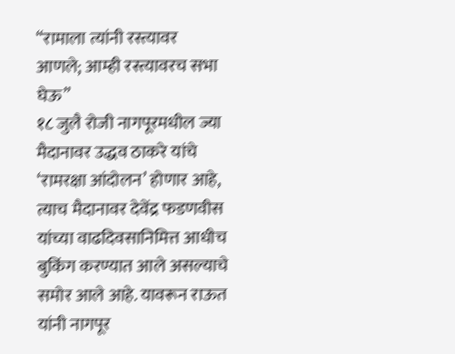“रामाला त्यांनी रस्त्यावर आणले; आम्ही रस्त्यावरच सभा घेऊ”
१८ जुलै रोजी नागपूरमधील ज्या मैदानावर उद्धव ठाकरे यांचे ‘रामरक्षा आंदोलन’ होणार आहे, त्याच मैदानावर देवेंद्र फडणवीस यांच्या वाढदिवसानिमित्त आधीच बुकिंग करण्यात आले असल्याचे समोर आले आहे. यावरून राऊत यांनी नागपूर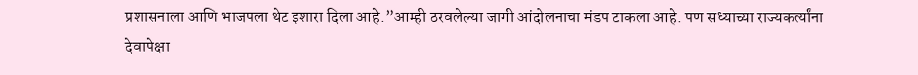प्रशासनाला आणि भाजपला थेट इशारा दिला आहे.”आम्ही ठरवलेल्या जागी आंदोलनाचा मंडप टाकला आहे. पण सध्याच्या राज्यकर्त्यांना देवापेक्षा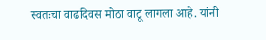स्वतःचा वाढदिवस मोठा वाटू लागला आहे. यांनी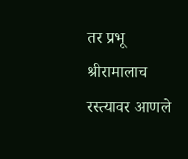तर प्रभू श्रीरामालाच रस्त्यावर आणले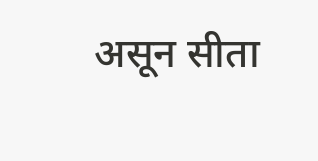असून सीता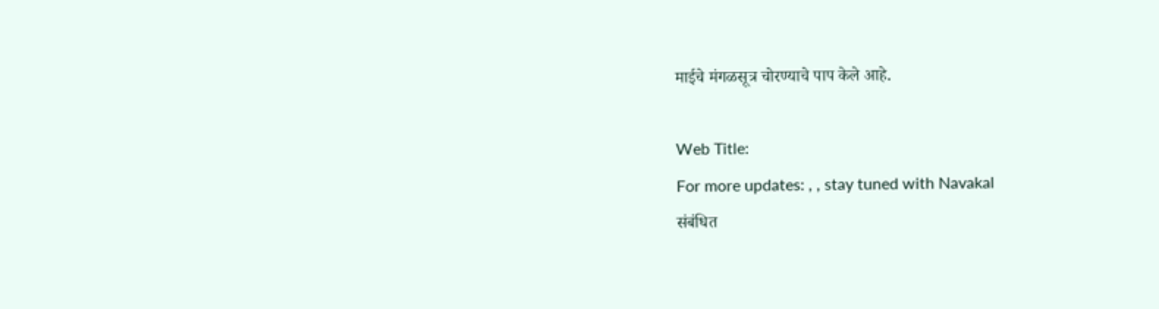माईचे मंगळसूत्र चोरण्याचे पाप केले आहे.

Web Title:
For more updates: , , stay tuned with Navakal
संबंधित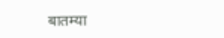बातम्या